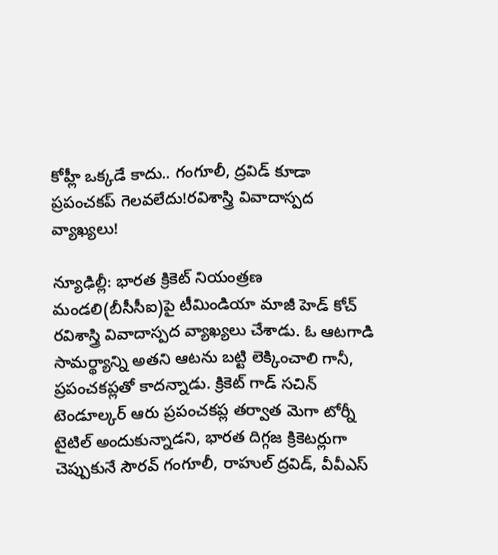కోహ్లీ ఒక్కడే కాదు.. గంగూలీ, ద్రవిడ్ కూడా ప్రపంచకప్ గెలవలేదు!రవిశాస్త్రి వివాదాస్పద వ్యాఖ్యలు!

న్యూఢిల్లీ: భారత క్రికెట్ నియంత్రణ మండలి(బీసీసీఐ)పై టీమిండియా మాజీ హెడ్ కోచ్ రవిశాస్త్రి వివాదాస్పద వ్యాఖ్యలు చేశాడు. ఓ ఆటగాడి సామర్థ్యాన్ని అతని ఆటను బట్టి లెక్కించాలి గానీ, ప్రపంచకప్లతో కాదన్నాడు. క్రికెట్ గాడ్ సచిన్ టెండూల్కర్ ఆరు ప్రపంచకప్ల తర్వాత మెగా టోర్నీ టైటిల్ అందుకున్నాడని, భారత దిగ్గజ క్రికెటర్లుగా చెప్పుకునే సౌరవ్ గంగూలీ, రాహుల్ ద్రవిడ్, వీవీఎస్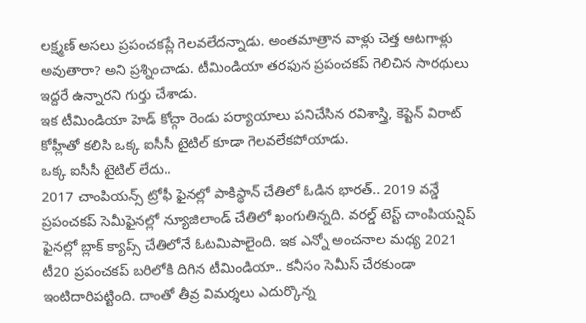లక్ష్మణ్ అసలు ప్రపంచకప్లే గెలవలేదన్నాడు. అంతమాత్రాన వాళ్లు చెత్త ఆటగాళ్లు అవుతారా? అని ప్రశ్నించాడు. టీమిండియా తరఫున ప్రపంచకప్ గెలిచిన సారథులు ఇద్దరే ఉన్నారని గుర్తు చేశాడు.
ఇక టీమిండియా హెడ్ కోచ్గా రెండు పర్యాయాలు పనిచేసిన రవిశాస్త్రి, కెప్టెన్ విరాట్ కోహ్లీతో కలిసి ఒక్క ఐసీసీ టైటిల్ కూడా గెలవలేకపోయాడు.
ఒక్క ఐసీసీ టైటిల్ లేదు..
2017 చాంపియన్స్ ట్రోఫీ ఫైనల్లో పాకిస్థాన్ చేతిలో ఓడిన భారత్.. 2019 వన్డే ప్రపంచకప్ సెమీఫైనల్లో న్యూజిలాండ్ చేతిలో ఖంగుతిన్నది. వరల్డ్ టెస్ట్ చాంపియన్షిప్ ఫైనల్లో బ్లాక్ క్యాప్స్ చేతిలోనే ఓటమిపాలైంది. ఇక ఎన్నో అంచనాల మధ్య 2021 టీ20 ప్రపంచకప్ బరిలోకి దిగిన టీమిండియా.. కనీసం సెమీస్ చేరకుండా ఇంటిదారిపట్టింది. దాంతో తీవ్ర విమర్శలు ఎదుర్కొన్న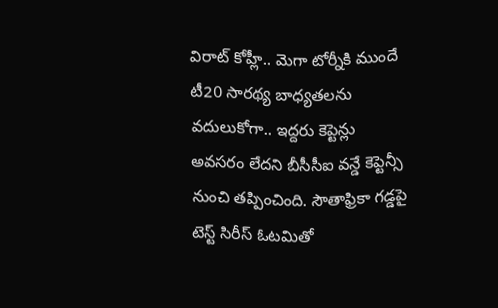విరాట్ కోహ్లీ.. మెగా టోర్నీకి ముందే టీ20 సారథ్య బాధ్యతలను వదులుకోగా.. ఇద్దరు కెప్టెన్లు అవసరం లేదని బీసీసీఐ వన్డే కెప్టెన్సీ నుంచి తప్పించింది. సౌతాఫ్రికా గడ్డపై టెస్ట్ సిరీస్ ఓటమితో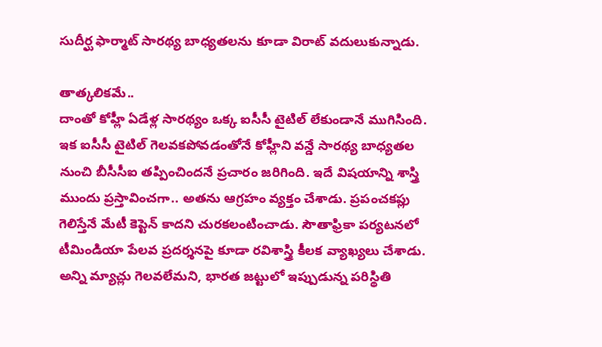సుదీర్ఘ ఫార్మాట్ సారథ్య బాధ్యతలను కూడా విరాట్ వదులుకున్నాడు.

తాత్కలికమే..
దాంతో కోహ్లీ ఏడేళ్ల సారథ్యం ఒక్క ఐసీసీ టైటిల్ లేకుండానే ముగిసింది. ఇక ఐసీసీ టైటిల్ గెలవకపోవడంతోనే కోహ్లీని వన్డే సారథ్య బాధ్యతల నుంచి బీసీసీఐ తప్పించిందనే ప్రచారం జరిగింది. ఇదే విషయాన్ని శాస్త్రి ముందు ప్రస్తావించగా.. అతను ఆగ్రహం వ్యక్తం చేశాడు. ప్రపంచకప్లు గెలిస్తేనే మేటీ కెప్టెన్ కాదని చురకలంటించాడు. సౌతాఫ్రికా పర్యటనలో టీమిండియా పేలవ ప్రదర్శనపై కూడా రవిశాస్త్రి కీలక వ్యాఖ్యలు చేశాడు. అన్ని మ్యాచ్లు గెలవలేమని, భారత జట్టులో ఇప్పుడున్న పరిస్థితి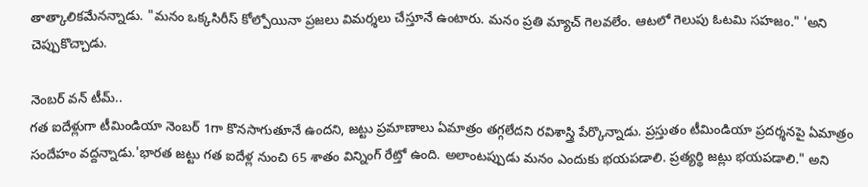తాత్కాలికమేనన్నాడు. "మనం ఒక్కసిరీస్ కోల్పోయినా ప్రజలు విమర్శలు చేస్తూనే ఉంటారు. మనం ప్రతి మ్యాచ్ గెలవలేం. ఆటలో గెలుపు ఓటమి సహజం." 'అని చెప్పుకొచ్చాడు.

నెంబర్ వన్ టీమ్..
గత ఐదేళ్లుగా టీమిండియా నెంబర్ 1గా కొనసాగుతూనే ఉందని, జట్టు ప్రమాణాలు ఏమాత్రం తగ్గలేదని రవిశాస్త్రి పేర్కొన్నాడు. ప్రస్తుతం టీమిండియా ప్రదర్శనపై ఏమాత్రం సందేహం వద్దన్నాడు.'భారత జట్టు గత ఐదేళ్ల నుంచి 65 శాతం విన్నింగ్ రేట్తో ఉంది. అలాంటప్పుడు మనం ఎందుకు భయపడాలి. ప్రత్యర్థి జట్లు భయపడాలి." అని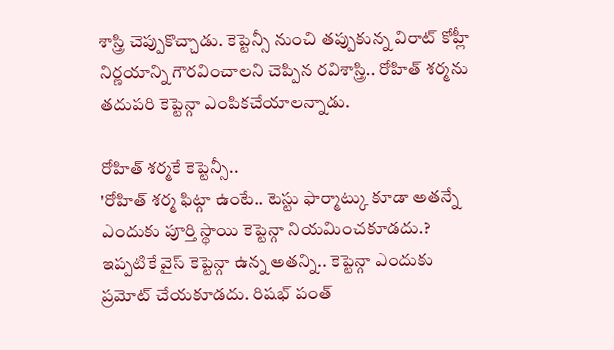శాస్త్రి చెప్పుకొచ్చాడు. కెప్టెన్సీ నుంచి తప్పుకున్న విరాట్ కోహ్లీ నిర్ణయాన్ని గౌరవించాలని చెప్పిన రవిశాస్త్రి.. రోహిత్ శర్మను తదుపరి కెప్టెన్గా ఎంపికచేయాలన్నాడు.

రోహిత్ శర్మకే కెప్టెన్సీ..
'రోహిత్ శర్మ ఫిట్గా ఉంటే.. టెస్టు ఫార్మాట్కు కూడా అతన్నే ఎందుకు పూర్తి స్థాయి కెప్టెన్గా నియమించకూడదు.? ఇప్పటికే వైస్ కెప్టెన్గా ఉన్న అతన్ని.. కెప్టెన్గా ఎందుకు ప్రమోట్ చేయకూడదు. రిషభ్ పంత్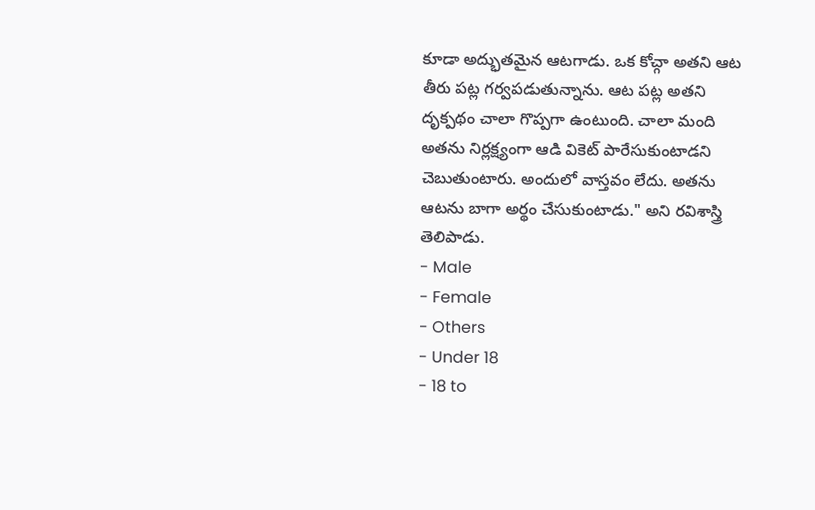కూడా అద్భుతమైన ఆటగాడు. ఒక కోచ్గా అతని ఆట తీరు పట్ల గర్వపడుతున్నాను. ఆట పట్ల అతని దృక్పథం చాలా గొప్పగా ఉంటుంది. చాలా మంది అతను నిర్లక్ష్యంగా ఆడి వికెట్ పారేసుకుంటాడని చెబుతుంటారు. అందులో వాస్తవం లేదు. అతను ఆటను బాగా అర్థం చేసుకుంటాడు." అని రవిశాస్త్రి తెలిపాడు.
- Male
- Female
- Others
- Under 18
- 18 to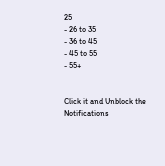25
- 26 to 35
- 36 to 45
- 45 to 55
- 55+


Click it and Unblock the Notifications